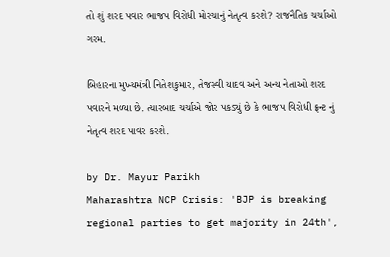તો શું શરદ પવાર ભાજપ વિરોધી મોરચાનું નેતૃત્વ કરશે? રાજનૈતિક ચર્ચાઓ ગરમ.

બિહારના મુખ્યમંત્રી નિતેશકુમાર, તેજસ્વી યાદવ અને અન્ય નેતાઓ શરદ પવારને મળ્યા છે. ત્યારબાદ ચર્ચાએ જોર પકડ્યું છે કે ભાજપ વિરોધી ફ્રન્ટ નું નેતૃત્વ શરદ પાવર કરશે.

by Dr. Mayur Parikh
Maharashtra NCP Crisis: 'BJP is breaking regional parties to get majority in 24th',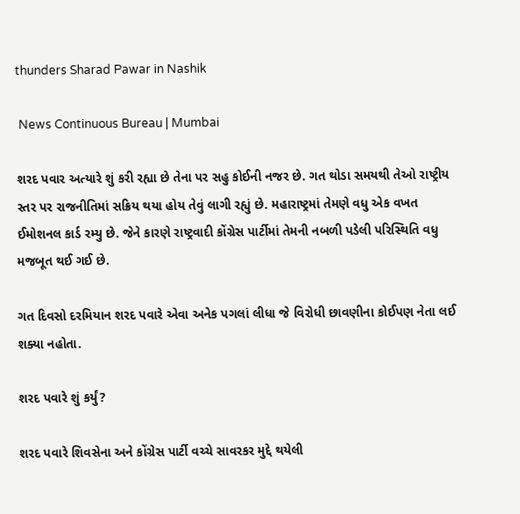thunders Sharad Pawar in Nashik

 News Continuous Bureau | Mumbai

શરદ પવાર અત્યારે શું કરી રહ્યા છે તેના પર સહુ કોઈની નજર છે. ગત થોડા સમયથી તેઓ રાષ્ટ્રીય સ્તર પર રાજનીતિમાં સક્રિય થયા હોય તેવું લાગી રહ્યું છે. મહારાષ્ટ્રમાં તેમણે વધુ એક વખત ઈમોશનલ કાર્ડ રમ્યુ છે. જેને કારણે રાષ્ટ્રવાદી કોંગ્રેસ પાર્ટીમાં તેમની નબળી પડેલી પરિસ્થિતિ વધુ મજબૂત થઈ ગઈ છે.

ગત દિવસો દરમિયાન શરદ પવારે એવા અનેક પગલાં લીધા જે વિરોધી છાવણીના કોઈપણ નેતા લઈ શક્યા નહોતા.

શરદ પવારે શું કર્યું?

શરદ પવારે શિવસેના અને કોંગ્રેસ પાર્ટી વચ્ચે સાવરકર મુદ્દે થયેલી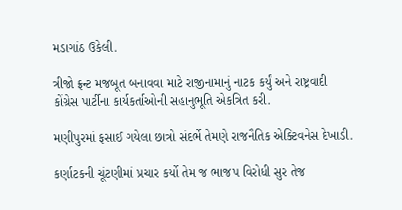મડાગાંઠ ઉકેલી.

ત્રીજો ફ્રન્ટ મજબૂત બનાવવા માટે રાજીનામાનું નાટક કર્યું અને રાષ્ટ્રવાદી કોંગ્રેસ પાર્ટીના કાર્યકર્તાઓની સહાનુભૂતિ એકત્રિત કરી.

મણીપુરમાં ફસાઈ ગયેલા છાત્રો સંદર્ભે તેમણે રાજનૈતિક એક્ટિવનેસ દેખાડી.

કર્ણાટકની ચૂંટણીમાં પ્રચાર કર્યો તેમ જ ભાજપ વિરોધી સુર તેજ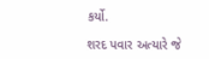કર્યો.

શરદ પવાર અત્યારે જે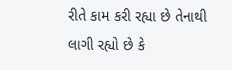રીતે કામ કરી રહ્યા છે તેનાથી લાગી રહ્યો છે કે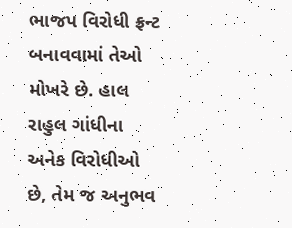ભાજપ વિરોધી ફ્રન્ટ બનાવવામાં તેઓ મોખરે છે. હાલ રાહુલ ગાંધીના અનેક વિરોધીઓ છે, તેમ જ અનુભવ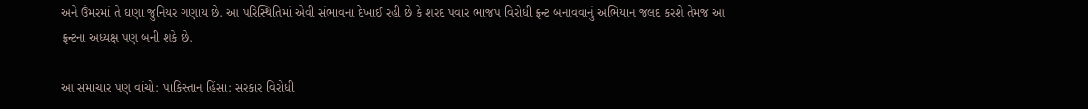અને ઉંમરમાં તે ઘણા જુનિયર ગણાય છે. આ પરિસ્થિતિમાં એવી સંભાવના દેખાઈ રહી છે કે શરદ પવાર ભાજપ વિરોધી ફ્રન્ટ બનાવવાનું અભિયાન જલદ કરશે તેમજ આ ફ્રન્ટના અધ્યક્ષ પણ બની શકે છે.

આ સમાચાર પણ વાંચો: પાકિસ્તાન હિંસા: સરકાર વિરોધી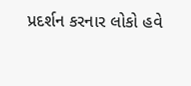પ્રદર્શન કરનાર લોકો હવે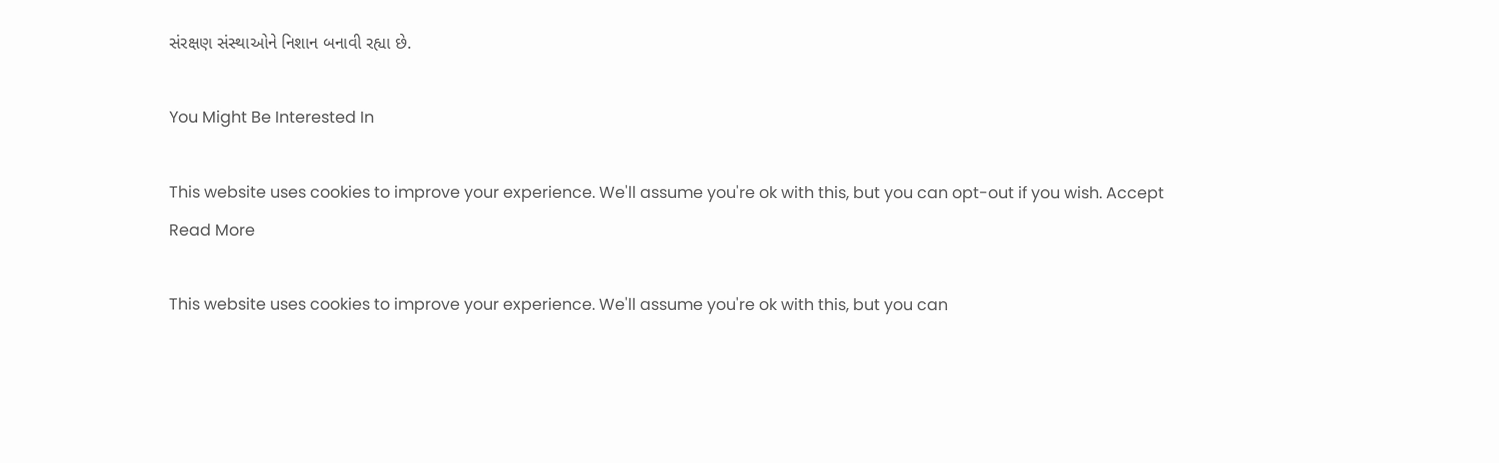સંરક્ષણ સંસ્થાઓને નિશાન બનાવી રહ્યા છે.

You Might Be Interested In

This website uses cookies to improve your experience. We'll assume you're ok with this, but you can opt-out if you wish. Accept Read More

This website uses cookies to improve your experience. We'll assume you're ok with this, but you can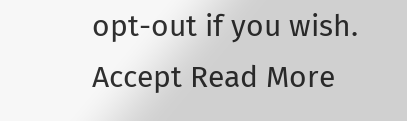opt-out if you wish. Accept Read More